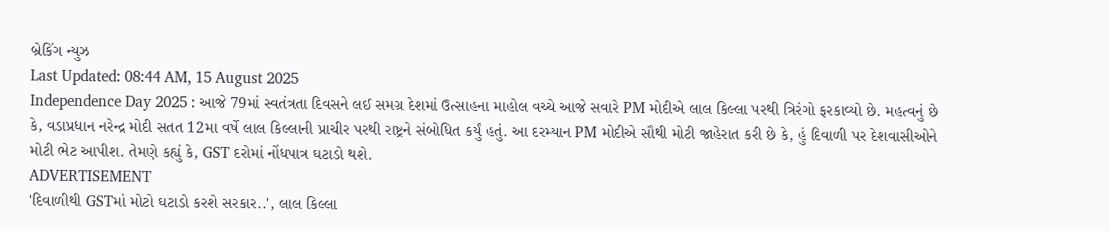બ્રેકિંગ ન્યુઝ
Last Updated: 08:44 AM, 15 August 2025
Independence Day 2025 : આજે 79માં સ્વતંત્રતા દિવસને લઈ સમગ્ર દેશમાં ઉત્સાહના માહોલ વચ્ચે આજે સવારે PM મોદીએ લાલ કિલ્લા પરથી ત્રિરંગો ફરકાવ્યો છે. મહત્વનું છે કે, વડાપ્રધાન નરેન્દ્ર મોદી સતત 12મા વર્ષે લાલ કિલ્લાની પ્રાચીર પરથી રાષ્ટ્રને સંબોધિત કર્યું હતું. આ દરમ્યાન PM મોદીએ સૌથી મોટી જાહેરાત કરી છે કે, હું દિવાળી પર દેશવાસીઓને મોટી ભેટ આપીશ. તેમણે કહ્યું કે, GST દરોમાં નોંધપાત્ર ઘટાડો થશે.
ADVERTISEMENT
'દિવાળીથી GSTમાં મોટો ઘટાડો કરશે સરકાર..', લાલ કિલ્લા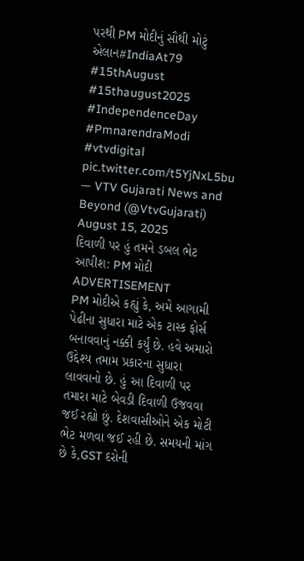પરથી PM મોદીનું સૌથી મોટું એલાન#IndiaAt79 #15thAugust #15thaugust2025 #IndependenceDay #PmnarendraModi #vtvdigital pic.twitter.com/t5YjNxL5bu
— VTV Gujarati News and Beyond (@VtvGujarati) August 15, 2025
દિવાળી પર હું તમને ડબલ ભેટ આપીશ: PM મોદી
ADVERTISEMENT
PM મોદીએ કહ્યું કે, અમે આગામી પેઢીના સુધારા માટે એક ટાસ્ક ફોર્સ બનાવવાનું નક્કી કર્યું છે. હવે અમારો ઉદ્દેશ્ય તમામ પ્રકારના સુધારા લાવવાનો છે. હું આ દિવાળી પર તમારા માટે બેવડી દિવાળી ઉજવવા જઈ રહ્યો છું. દેશવાસીઓને એક મોટી ભેટ મળવા જઈ રહી છે. સમયની માંગ છે કે,GST દરોની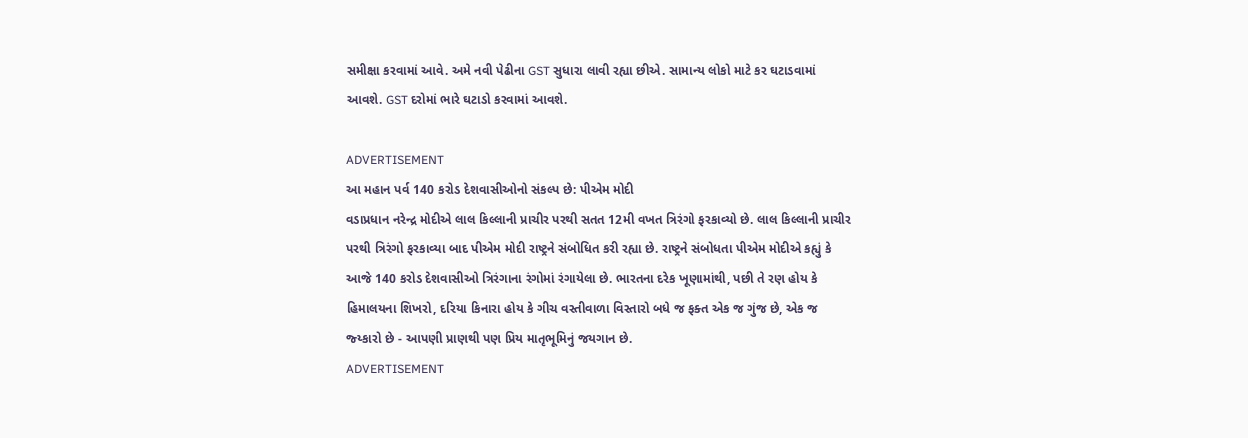સમીક્ષા કરવામાં આવે. અમે નવી પેઢીના GST સુધારા લાવી રહ્યા છીએ. સામાન્ય લોકો માટે કર ઘટાડવામાં આવશે. GST દરોમાં ભારે ઘટાડો કરવામાં આવશે.

ADVERTISEMENT
આ મહાન પર્વ 140 કરોડ દેશવાસીઓનો સંકલ્પ છે: પીએમ મોદી
વડાપ્રધાન નરેન્દ્ર મોદીએ લાલ કિલ્લાની પ્રાચીર પરથી સતત 12મી વખત ત્રિરંગો ફરકાવ્યો છે. લાલ કિલ્લાની પ્રાચીર પરથી ત્રિરંગો ફરકાવ્યા બાદ પીએમ મોદી રાષ્ટ્રને સંબોધિત કરી રહ્યા છે. રાષ્ટ્રને સંબોધતા પીએમ મોદીએ કહ્યું કે આજે 140 કરોડ દેશવાસીઓ ત્રિરંગાના રંગોમાં રંગાયેલા છે. ભારતના દરેક ખૂણામાંથી, પછી તે રણ હોય કે હિમાલયના શિખરો, દરિયા કિનારા હોય કે ગીચ વસ્તીવાળા વિસ્તારો બધે જ ફક્ત એક જ ગુંજ છે, એક જ જ્ય્કારો છે - આપણી પ્રાણથી પણ પ્રિય માતૃભૂમિનું જયગાન છે.
ADVERTISEMENT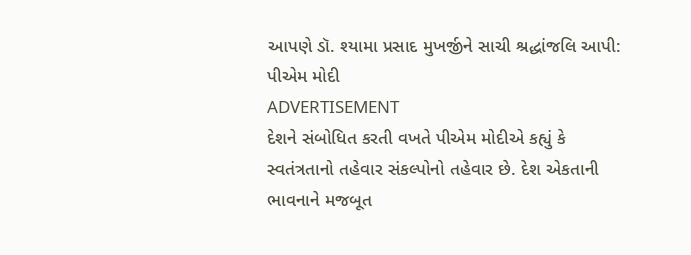આપણે ડૉ. શ્યામા પ્રસાદ મુખર્જીને સાચી શ્રદ્ધાંજલિ આપી: પીએમ મોદી
ADVERTISEMENT
દેશને સંબોધિત કરતી વખતે પીએમ મોદીએ કહ્યું કે સ્વતંત્રતાનો તહેવાર સંકલ્પોનો તહેવાર છે. દેશ એકતાની ભાવનાને મજબૂત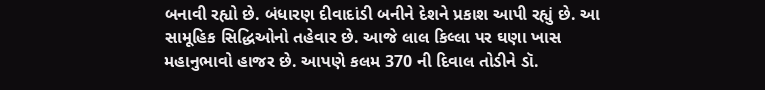બનાવી રહ્યો છે. બંધારણ દીવાદાંડી બનીને દેશને પ્રકાશ આપી રહ્યું છે. આ સામૂહિક સિદ્ધિઓનો તહેવાર છે. આજે લાલ કિલ્લા પર ઘણા ખાસ મહાનુભાવો હાજર છે. આપણે કલમ 370 ની દિવાલ તોડીને ડૉ.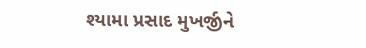શ્યામા પ્રસાદ મુખર્જીને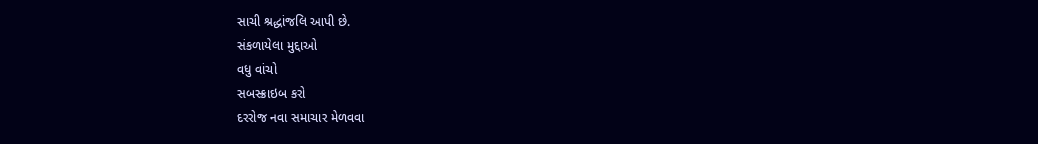સાચી શ્રદ્ધાંજલિ આપી છે.
સંકળાયેલા મુદ્દાઓ
વધુ વાંચો
સબસ્ક્રાઇબ કરો
દરરોજ નવા સમાચાર મેળવવા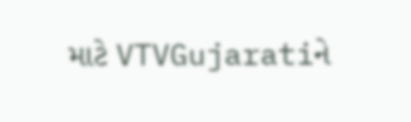માટે VTVGujaratiને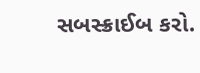સબસ્ક્રાઈબ કરો.